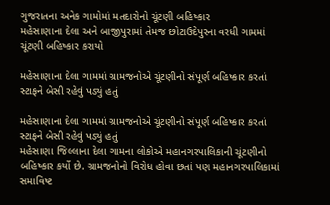ગુજરાતના અનેક ગામોમાં મતદારોનો ચૂંટણી બહિષ્કાર
મહેસાણાના દેલા અને બાજીપુરામાં તેમજ છોટાઉદેપુરના વરધી ગામમાં ચૂંટણી બહિષ્કાર કરાયો

મહેસાણાના દેલા ગામમાં ગ્રામજનોએ ચૂંટણીનો સંપૂર્ણ બહિષ્કાર કરતાં સ્ટાફને બેસી રહેવું પડ્યું હતું

મહેસાણાના દેલા ગામમાં ગ્રામજનોએ ચૂંટણીનો સંપૂર્ણ બહિષ્કાર કરતાં સ્ટાફને બેસી રહેવું પડ્યું હતું
મહેસાણા જિલ્લાના દેલા ગામના લોકોએ મહાનગરપાલિકાની ચૂંટણીનો બહિષ્કાર કર્યો છે. ગ્રામજનોનો વિરોધ હોવા છતાં પણ મહાનગરપાલિકામાં સમાવિષ્ટ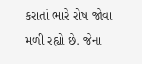કરાતાં ભારે રોષ જોવા મળી રહ્યો છે. જેના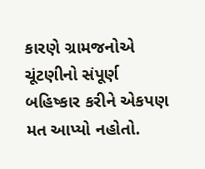કારણે ગ્રામજનોએ ચૂંટણીનો સંપૂર્ણ બહિષ્કાર કરીને એકપણ મત આપ્યો નહોતો.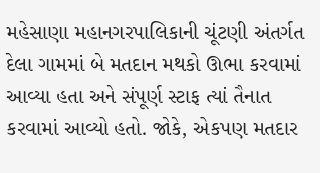મહેસાણા મહાનગરપાલિકાની ચૂંટણી અંતર્ગત દેલા ગામમાં બે મતદાન મથકો ઊભા કરવામાં આવ્યા હતા અને સંપૂર્ણ સ્ટાફ ત્યાં તૈનાત કરવામાં આવ્યો હતો. જોકે, એકપણ મતદાર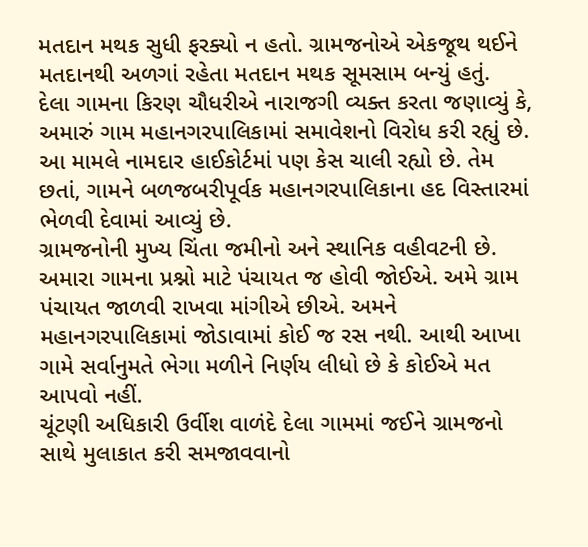મતદાન મથક સુધી ફરક્યો ન હતો. ગ્રામજનોએ એકજૂથ થઈને મતદાનથી અળગાં રહેતા મતદાન મથક સૂમસામ બન્યું હતું.
દેલા ગામના કિરણ ચૌધરીએ નારાજગી વ્યક્ત કરતા જણાવ્યું કે, અમારું ગામ મહાનગરપાલિકામાં સમાવેશનો વિરોધ કરી રહ્યું છે. આ મામલે નામદાર હાઈકોર્ટમાં પણ કેસ ચાલી રહ્યો છે. તેમ છતાં, ગામને બળજબરીપૂર્વક મહાનગરપાલિકાના હદ વિસ્તારમાં ભેળવી દેવામાં આવ્યું છે.
ગ્રામજનોની મુખ્ય ચિંતા જમીનો અને સ્થાનિક વહીવટની છે. અમારા ગામના પ્રશ્નો માટે પંચાયત જ હોવી જોઈએ. અમે ગ્રામ પંચાયત જાળવી રાખવા માંગીએ છીએ. અમને મહાનગરપાલિકામાં જોડાવામાં કોઈ જ રસ નથી. આથી આખા ગામે સર્વાનુમતે ભેગા મળીને નિર્ણય લીધો છે કે કોઈએ મત આપવો નહીં.
ચૂંટણી અધિકારી ઉર્વીશ વાળંદે દેલા ગામમાં જઈને ગ્રામજનો સાથે મુલાકાત કરી સમજાવવાનો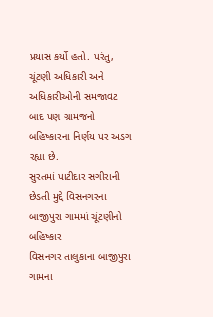પ્રયાસ કર્યો હતો. પરંતુ, ચૂંટણી અધિકારી અને અધિકારીઓની સમજાવટ બાદ પણ ગ્રામજનો બહિષ્કારના નિર્ણય પર અડગ રહ્યા છે.
સુરતમાં પાટીદાર સગીરાની છેડતી મુદ્દે વિસનગરના બાજીપુરા ગામમાં ચૂંટણીનો બહિષ્કાર
વિસનગર તાલુકાના બાજીપુરા ગામના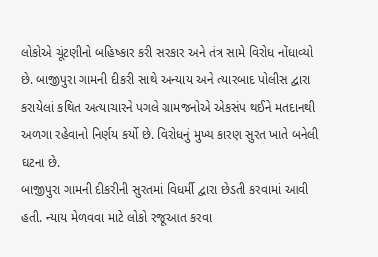લોકોએ ચૂંટણીનો બહિષ્કાર કરી સરકાર અને તંત્ર સામે વિરોધ નોંધાવ્યો છે. બાજીપુરા ગામની દીકરી સાથે અન્યાય અને ત્યારબાદ પોલીસ દ્વારા કરાયેલાં કથિત અત્યાચારને પગલે ગ્રામજનોએ એકસંપ થઈને મતદાનથી અળગા રહેવાનો નિર્ણય કર્યો છે. વિરોધનું મુખ્ય કારણ સુરત ખાતે બનેલી ઘટના છે.
બાજીપુરા ગામની દીકરીની સુરતમાં વિધર્મી દ્વારા છેડતી કરવામાં આવી હતી. ન્યાય મેળવવા માટે લોકો રજૂઆત કરવા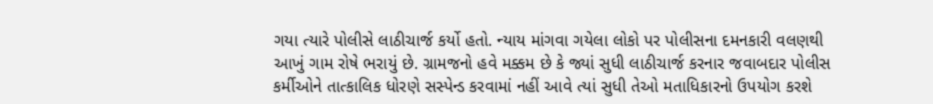ગયા ત્યારે પોલીસે લાઠીચાર્જ કર્યો હતો. ન્યાય માંગવા ગયેલા લોકો પર પોલીસના દમનકારી વલણથી આખું ગામ રોષે ભરાયું છે. ગ્રામજનો હવે મક્કમ છે કે જ્યાં સુધી લાઠીચાર્જ કરનાર જવાબદાર પોલીસ કર્મીઓને તાત્કાલિક ધોરણે સસ્પેન્ડ કરવામાં નહીં આવે ત્યાં સુધી તેઓ મતાધિકારનો ઉપયોગ કરશે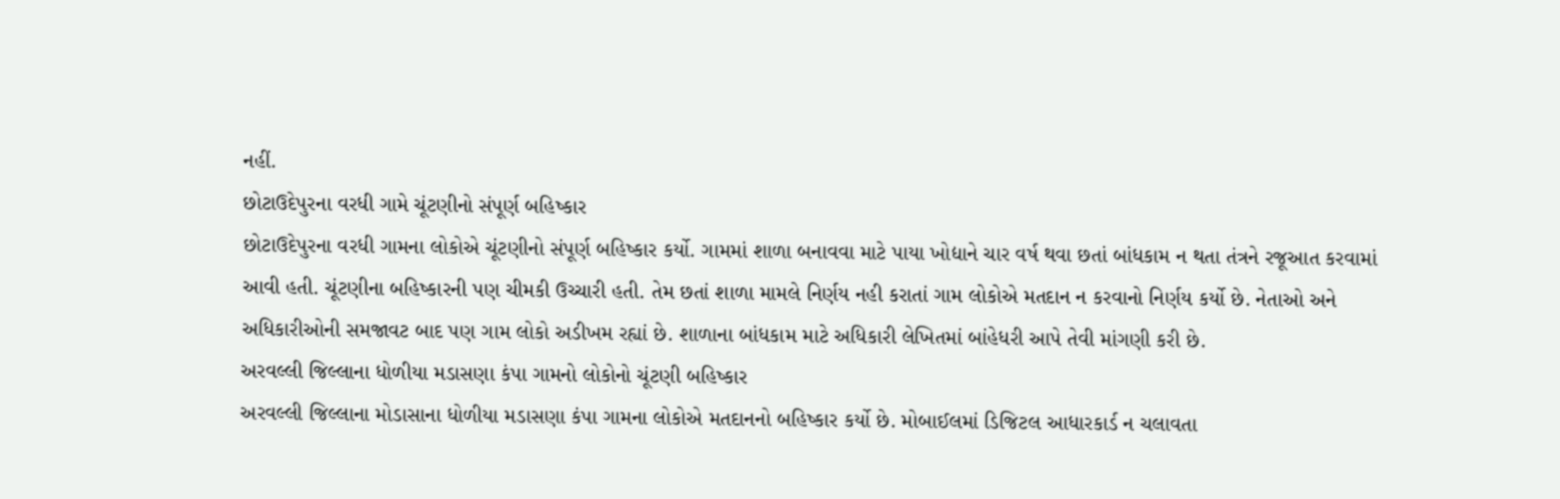નહીં.
છોટાઉદેપુરના વરધી ગામે ચૂંટણીનો સંપૂર્ણ બહિષ્કાર
છોટાઉદેપુરના વરધી ગામના લોકોએ ચૂંટણીનો સંપૂર્ણ બહિષ્કાર કર્યો. ગામમાં શાળા બનાવવા માટે પાયા ખોદ્યાને ચાર વર્ષ થવા છતાં બાંધકામ ન થતા તંત્રને રજૂઆત કરવામાં આવી હતી. ચૂંટણીના બહિષ્કારની પણ ચીમકી ઉચ્ચારી હતી. તેમ છતાં શાળા મામલે નિર્ણય નહી કરાતાં ગામ લોકોએ મતદાન ન કરવાનો નિર્ણય કર્યો છે. નેતાઓ અને અધિકારીઓની સમજાવટ બાદ પણ ગામ લોકો અડીખમ રહ્યાં છે. શાળાના બાંધકામ માટે અધિકારી લેખિતમાં બાંહેધરી આપે તેવી માંગણી કરી છે.
અરવલ્લી જિલ્લાના ધોળીયા મડાસણા કંપા ગામનો લોકોનો ચૂંટણી બહિષ્કાર
અરવલ્લી જિલ્લાના મોડાસાના ધોળીયા મડાસણા કંપા ગામના લોકોએ મતદાનનો બહિષ્કાર કર્યો છે. મોબાઈલમાં ડિજિટલ આધારકાર્ડ ન ચલાવતા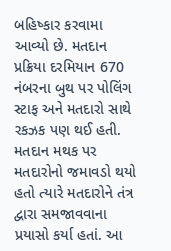બહિષ્કાર કરવામા આવ્યો છે. મતદાન પ્રક્રિયા દરમિયાન 670 નંબરના બુથ પર પોલિંગ સ્ટાફ અને મતદારો સાથે રકઝક પણ થઈ હતી. મતદાન મથક પર મતદારોનો જમાવડો થયો હતો ત્યારે મતદારોને તંત્ર દ્વારા સમજાવવાના પ્રયાસો કર્યા હતાં. આ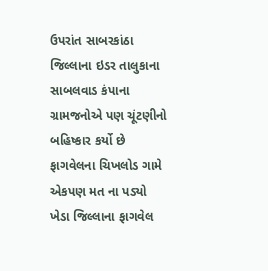ઉપરાંત સાબરકાંઠા જિલ્લાના ઇડર તાલુકાના સાબલવાડ કંપાના ગ્રામજનોએ પણ ચૂંટણીનો બહિષ્કાર કર્યો છે
ફાગવેલના ચિખલોડ ગામે એકપણ મત ના પડ્યો
ખેડા જિલ્લાના ફાગવેલ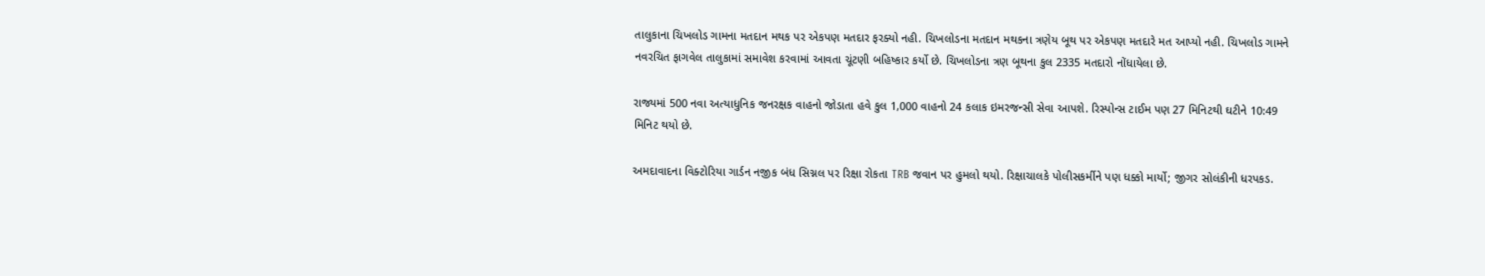તાલુકાના ચિખલોડ ગામના મતદાન મથક પર એકપણ મતદાર ફરક્યો નહી. ચિખલોડના મતદાન મથકના ત્રણેય બૂથ પર એકપણ મતદારે મત આપ્યો નહી. ચિખલોડ ગામને નવરચિત ફાગવેલ તાલુકામાં સમાવેશ કરવામાં આવતા ચૂંટણી બહિષ્કાર કર્યો છે. ચિખલોડના ત્રણ બૂથના કુલ 2335 મતદારો નોંધાયેલા છે.

રાજ્યમાં 500 નવા અત્યાધુનિક જનરક્ષક વાહનો જોડાતા હવે કુલ 1,000 વાહનો 24 કલાક ઇમરજન્સી સેવા આપશે. રિસ્પોન્સ ટાઈમ પણ 27 મિનિટથી ઘટીને 10:49 મિનિટ થયો છે.

અમદાવાદના વિક્ટોરિયા ગાર્ડન નજીક બંધ સિગ્નલ પર રિક્ષા રોકતા TRB જવાન પર હુમલો થયો. રિક્ષાચાલકે પોલીસકર્મીને પણ ધક્કો માર્યો; જીગર સોલંકીની ધરપકડ.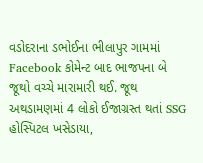વડોદરાના ડભોઈના ભીલાપુર ગામમાં Facebook કોમેન્ટ બાદ ભાજપના બે જૂથો વચ્ચે મારામારી થઈ. જૂથ અથડામણમાં 4 લોકો ઈજાગ્રસ્ત થતાં SSG હોસ્પિટલ ખસેડાયા,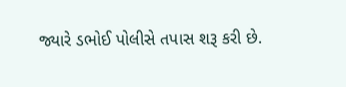જ્યારે ડભોઈ પોલીસે તપાસ શરૂ કરી છે.